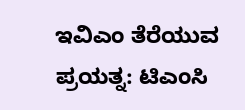ಇವಿಎಂ ತೆರೆಯುವ ಪ್ರಯತ್ನ: ಟಿಎಂಸಿ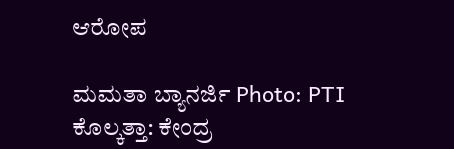ಆರೋಪ

ಮಮತಾ ಬ್ಯಾನರ್ಜಿ Photo: PTI
ಕೊಲ್ಕತ್ತಾ: ಕೇಂದ್ರ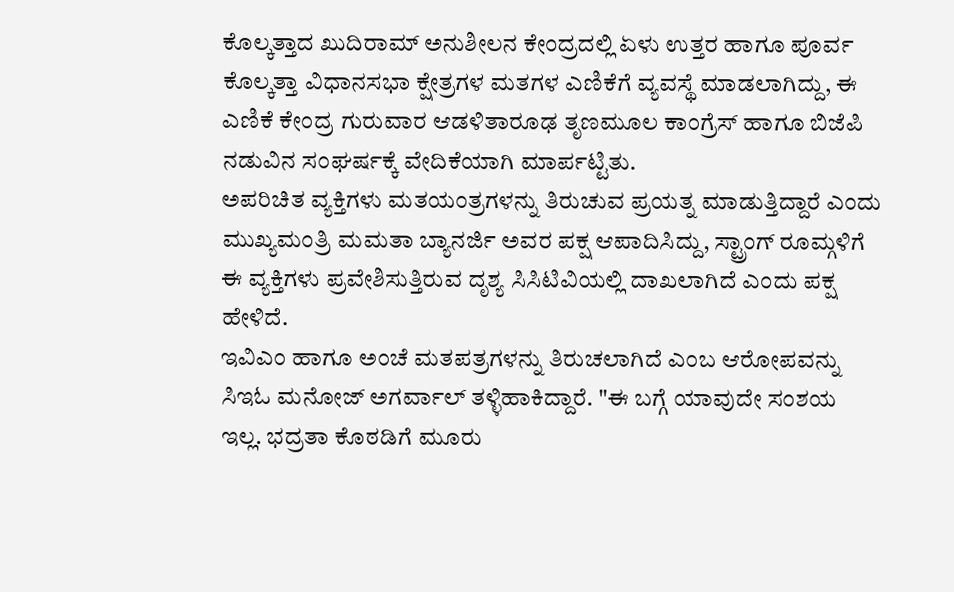ಕೊಲ್ಕತ್ತಾದ ಖುದಿರಾಮ್ ಅನುಶೀಲನ ಕೇಂದ್ರದಲ್ಲಿ ಏಳು ಉತ್ತರ ಹಾಗೂ ಪೂರ್ವ ಕೊಲ್ಕತ್ತಾ ವಿಧಾನಸಭಾ ಕ್ಷೇತ್ರಗಳ ಮತಗಳ ಎಣಿಕೆಗೆ ವ್ಯವಸ್ಥೆ ಮಾಡಲಾಗಿದ್ದು, ಈ ಎಣಿಕೆ ಕೇಂದ್ರ ಗುರುವಾರ ಆಡಳಿತಾರೂಢ ತೃಣಮೂಲ ಕಾಂಗ್ರೆಸ್ ಹಾಗೂ ಬಿಜೆಪಿ ನಡುವಿನ ಸಂಘರ್ಷಕ್ಕೆ ವೇದಿಕೆಯಾಗಿ ಮಾರ್ಪಟ್ಟಿತು.
ಅಪರಿಚಿತ ವ್ಯಕ್ತಿಗಳು ಮತಯಂತ್ರಗಳನ್ನು ತಿರುಚುವ ಪ್ರಯತ್ನ ಮಾಡುತ್ತಿದ್ದಾರೆ ಎಂದು ಮುಖ್ಯಮಂತ್ರಿ ಮಮತಾ ಬ್ಯಾನರ್ಜಿ ಅವರ ಪಕ್ಷ ಆಪಾದಿಸಿದ್ದು, ಸ್ಟ್ರಾಂಗ್ ರೂಮ್ಗಳಿಗೆ ಈ ವ್ಯಕ್ತಿಗಳು ಪ್ರವೇಶಿಸುತ್ತಿರುವ ದೃಶ್ಯ ಸಿಸಿಟಿವಿಯಲ್ಲಿ ದಾಖಲಾಗಿದೆ ಎಂದು ಪಕ್ಷ ಹೇಳಿದೆ.
ಇವಿಎಂ ಹಾಗೂ ಅಂಚೆ ಮತಪತ್ರಗಳನ್ನು ತಿರುಚಲಾಗಿದೆ ಎಂಬ ಆರೋಪವನ್ನು ಸಿಇಓ ಮನೋಜ್ ಅಗರ್ವಾಲ್ ತಳ್ಳಿಹಾಕಿದ್ದಾರೆ. "ಈ ಬಗ್ಗೆ ಯಾವುದೇ ಸಂಶಯ ಇಲ್ಲ. ಭದ್ರತಾ ಕೊಠಡಿಗೆ ಮೂರು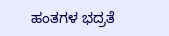ಹಂತಗಳ ಭದ್ರತೆ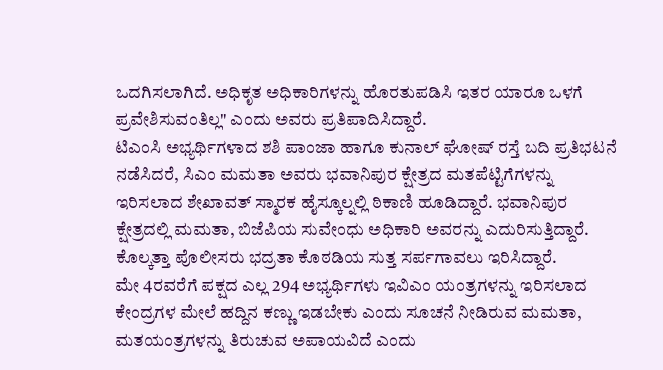ಒದಗಿಸಲಾಗಿದೆ. ಅಧಿಕೃತ ಅಧಿಕಾರಿಗಳನ್ನು ಹೊರತುಪಡಿಸಿ ಇತರ ಯಾರೂ ಒಳಗೆ ಪ್ರವೇಶಿಸುವಂತಿಲ್ಲ" ಎಂದು ಅವರು ಪ್ರತಿಪಾದಿಸಿದ್ದಾರೆ.
ಟಿಎಂಸಿ ಅಭ್ಯರ್ಥಿಗಳಾದ ಶಶಿ ಪಾಂಜಾ ಹಾಗೂ ಕುನಾಲ್ ಘೋಷ್ ರಸ್ತೆ ಬದಿ ಪ್ರತಿಭಟನೆ ನಡೆಸಿದರೆ, ಸಿಎಂ ಮಮತಾ ಅವರು ಭವಾನಿಪುರ ಕ್ಷೇತ್ರದ ಮತಪೆಟ್ಟಿಗೆಗಳನ್ನು ಇರಿಸಲಾದ ಶೇಖಾವತ್ ಸ್ಮಾರಕ ಹೈಸ್ಕೂಲ್ನಲ್ಲಿ ಠಿಕಾಣಿ ಹೂಡಿದ್ದಾರೆ. ಭವಾನಿಪುರ ಕ್ಷೇತ್ರದಲ್ಲಿ ಮಮತಾ, ಬಿಜೆಪಿಯ ಸುವೇಂಧು ಅಧಿಕಾರಿ ಅವರನ್ನು ಎದುರಿಸುತ್ತಿದ್ದಾರೆ. ಕೊಲ್ಕತ್ತಾ ಪೊಲೀಸರು ಭದ್ರತಾ ಕೊಠಡಿಯ ಸುತ್ತ ಸರ್ಪಗಾವಲು ಇರಿಸಿದ್ದಾರೆ.
ಮೇ 4ರವರೆಗೆ ಪಕ್ಷದ ಎಲ್ಲ 294 ಅಭ್ಯರ್ಥಿಗಳು ಇವಿಎಂ ಯಂತ್ರಗಳನ್ನು ಇರಿಸಲಾದ ಕೇಂದ್ರಗಳ ಮೇಲೆ ಹದ್ದಿನ ಕಣ್ಣು ಇಡಬೇಕು ಎಂದು ಸೂಚನೆ ನೀಡಿರುವ ಮಮತಾ, ಮತಯಂತ್ರಗಳನ್ನು ತಿರುಚುವ ಅಪಾಯವಿದೆ ಎಂದು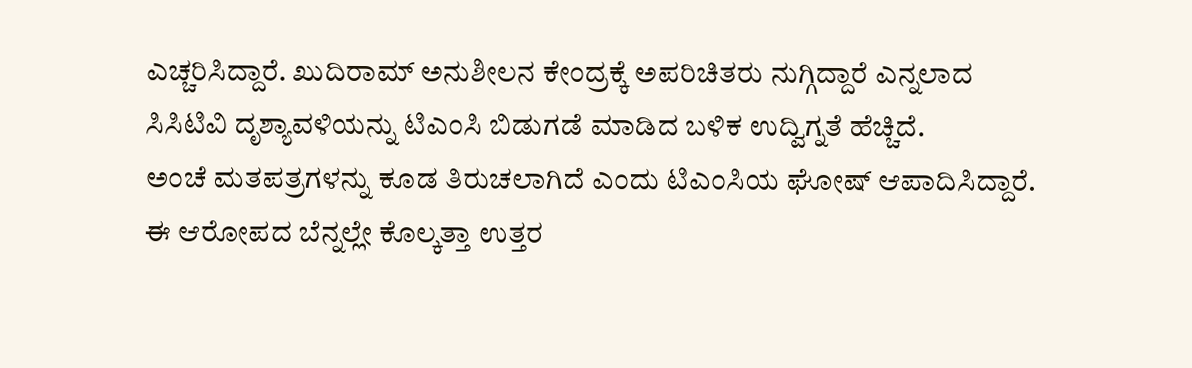ಎಚ್ಚರಿಸಿದ್ದಾರೆ. ಖುದಿರಾಮ್ ಅನುಶೀಲನ ಕೇಂದ್ರಕ್ಕೆ ಅಪರಿಚಿತರು ನುಗ್ಗಿದ್ದಾರೆ ಎನ್ನಲಾದ ಸಿಸಿಟಿವಿ ದೃಶ್ಯಾವಳಿಯನ್ನು ಟಿಎಂಸಿ ಬಿಡುಗಡೆ ಮಾಡಿದ ಬಳಿಕ ಉದ್ವಿಗ್ನತೆ ಹೆಚ್ಚಿದೆ.
ಅಂಚೆ ಮತಪತ್ರಗಳನ್ನು ಕೂಡ ತಿರುಚಲಾಗಿದೆ ಎಂದು ಟಿಎಂಸಿಯ ಘೋಷ್ ಆಪಾದಿಸಿದ್ದಾರೆ. ಈ ಆರೋಪದ ಬೆನ್ನಲ್ಲೇ ಕೊಲ್ಕತ್ತಾ ಉತ್ತರ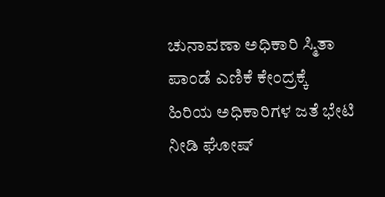ಚುನಾವಣಾ ಅಧಿಕಾರಿ ಸ್ಮಿತಾ ಪಾಂಡೆ ಎಣಿಕೆ ಕೇಂದ್ರಕ್ಕೆ ಹಿರಿಯ ಅಧಿಕಾರಿಗಳ ಜತೆ ಭೇಟಿ ನೀಡಿ ಘೋಷ್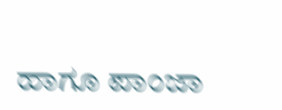ಹಾಗೂ ಪಾಂಜಾ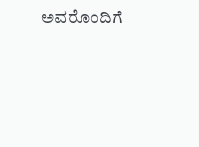ಅವರೊಂದಿಗೆ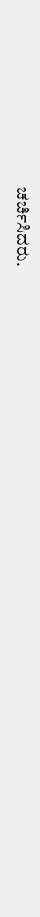ಚರ್ಚಿಸಿದರು.